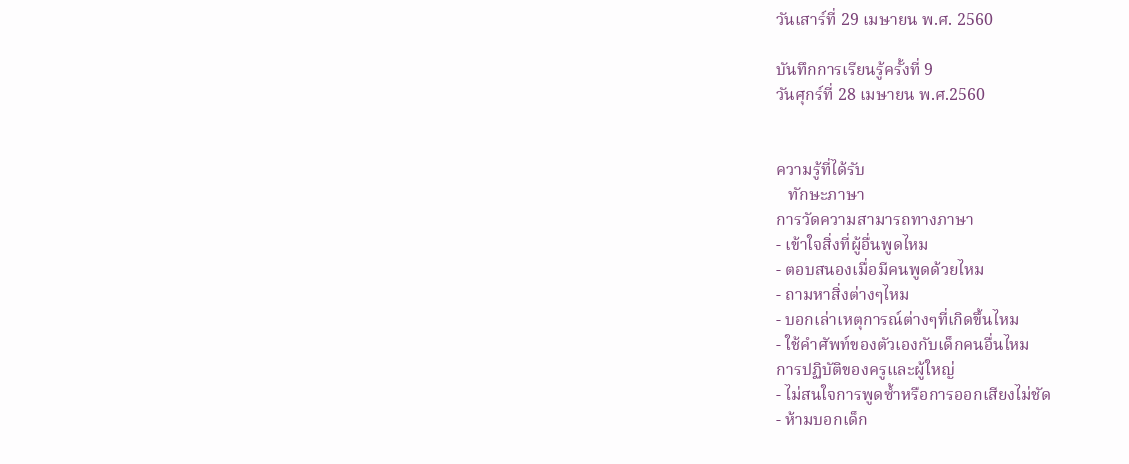วันเสาร์ที่ 29 เมษายน พ.ศ. 2560

บันทึกการเรียนรู้ครั้งที่ 9
วันศุกร์ที่ 28 เมษายน พ.ศ.2560


ความรู้ที่ได้รับ
   ทักษะภาษา
การวัดความสามารถทางภาษา
- เข้าใจสิ่งที่ผู้อื่นพูดไหม
- ตอบสนองเมื่อมีคนพูดด้วยไหม
- ถามหาสิ่งต่างๆไหม
- บอกเล่าเหตุการณ์ต่างๆที่เกิดขึ้นไหม
- ใช้คำศัพท์ของตัวเองกับเด็กคนอื่นไหม
การปฏิบัติของครูและผู้ใหญ่
- ไม่สนใจการพูดซ้ำหรือการออกเสียงไม่ชัด
- ห้ามบอกเด็ก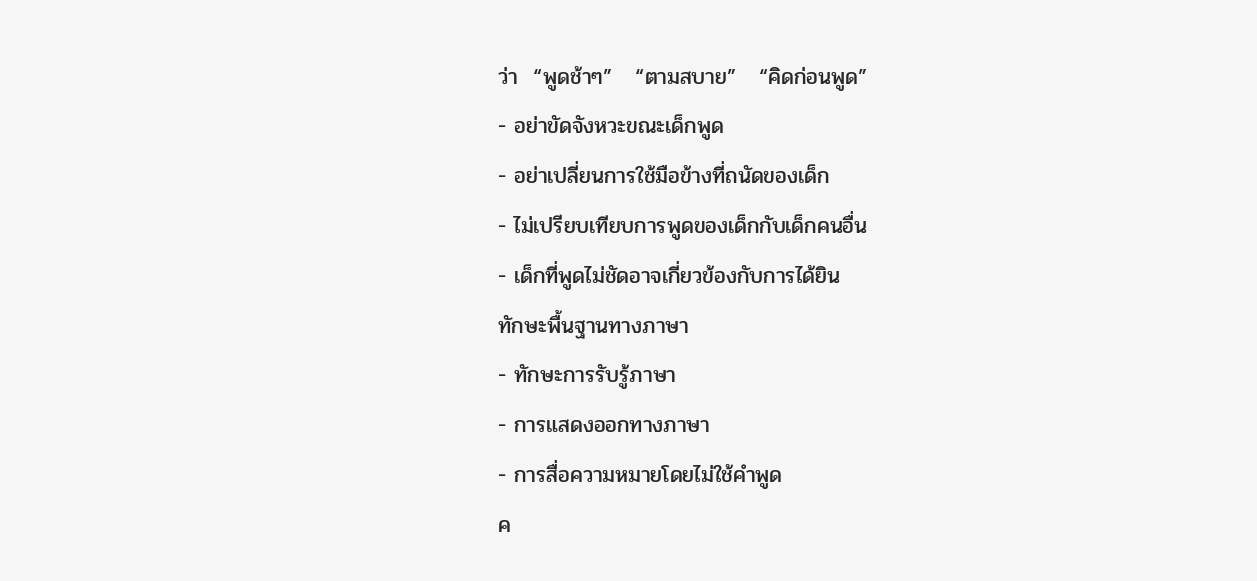ว่า  “พูดช้าๆ”   “ตามสบาย”   “คิดก่อนพูด”
- อย่าขัดจังหวะขณะเด็กพูด
- อย่าเปลี่ยนการใช้มือข้างที่ถนัดของเด็ก
- ไม่เปรียบเทียบการพูดของเด็กกับเด็กคนอื่น
- เด็กที่พูดไม่ชัดอาจเกี่ยวข้องกับการได้ยิน
ทักษะพื้นฐานทางภาษา
- ทักษะการรับรู้ภาษา
- การแสดงออกทางภาษา
- การสื่อความหมายโดยไม่ใช้คำพูด
ค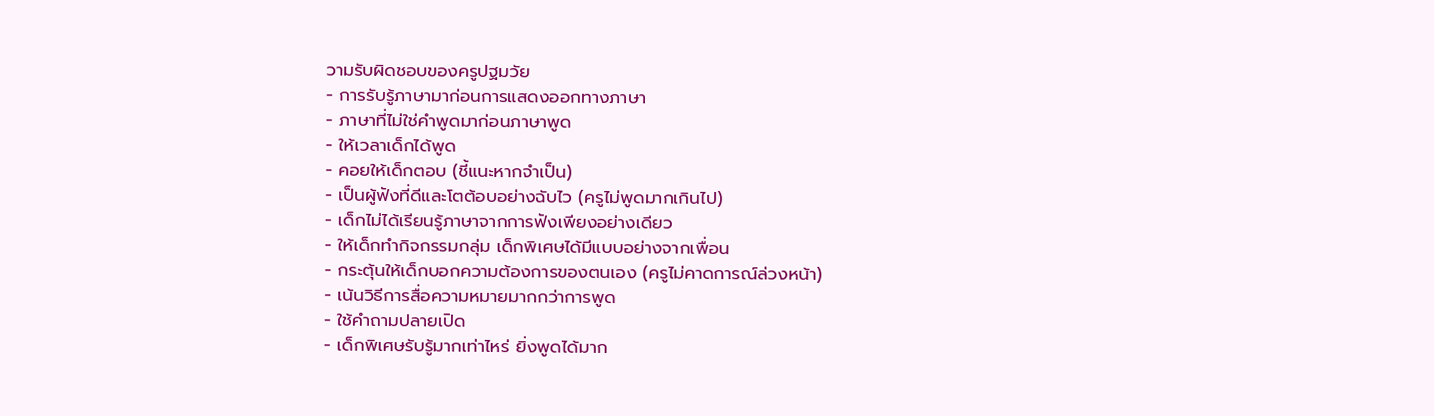วามรับผิดชอบของครูปฐมวัย
- การรับรู้ภาษามาก่อนการแสดงออกทางภาษา
- ภาษาที่ไม่ใช่คำพูดมาก่อนภาษาพูด
- ให้เวลาเด็กได้พูด
- คอยให้เด็กตอบ (ชี้แนะหากจำเป็น)
- เป็นผู้ฟังที่ดีและโตต้อบอย่างฉับไว (ครูไม่พูดมากเกินไป)
- เด็กไม่ได้เรียนรู้ภาษาจากการฟังเพียงอย่างเดียว
- ให้เด็กทำกิจกรรมกลุ่ม เด็กพิเศษได้มีแบบอย่างจากเพื่อน
- กระตุ้นให้เด็กบอกความต้องการของตนเอง (ครูไม่คาดการณ์ล่วงหน้า)
- เน้นวิธีการสื่อความหมายมากกว่าการพูด
- ใช้คำถามปลายเปิด
- เด็กพิเศษรับรู้มากเท่าไหร่ ยิ่งพูดได้มาก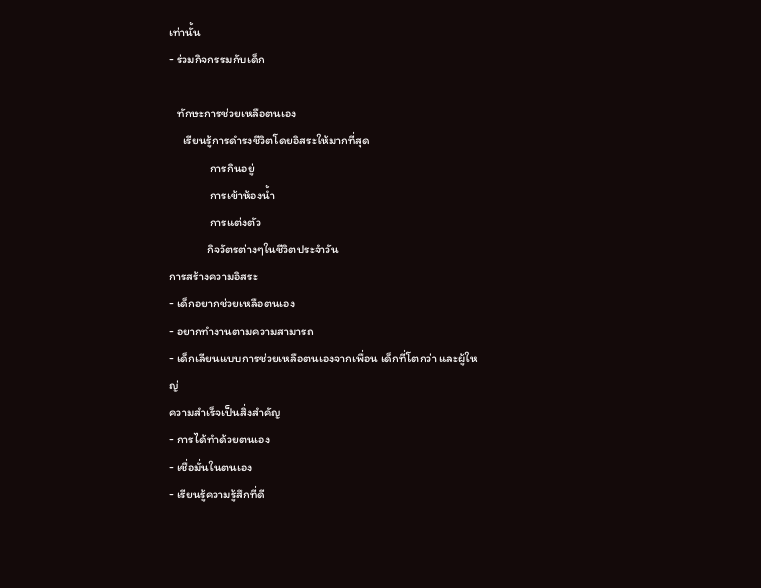เท่านั้น
- ร่วมกิจกรรมกับเด็ก

   ทักษะการช่วยเหลือตนเอง
     เรียนรู้การดำรงชีวิตโดยอิสระให้มากที่สุด
               การกินอยู่
               การเข้าห้องน้ำ
               การแต่งตัว
              กิจวัตรต่างๆในชีวิตประจำวัน
การสร้างความอิสระ
- เด็กอยากช่วยเหลือตนเอง
- อยากทำงานตามความสามารถ
- เด็กเลียนแบบการช่วยเหลือตนเองจากเพื่อน เด็กที่โตกว่า และผู้ใหญ่
ความสำเร็จเป็นสิ่งสำคัญ
- การได้ทำด้วยตนเอง
- เชื่อมั่นในตนเอง
- เรียนรู้ความรู้สึกที่ดี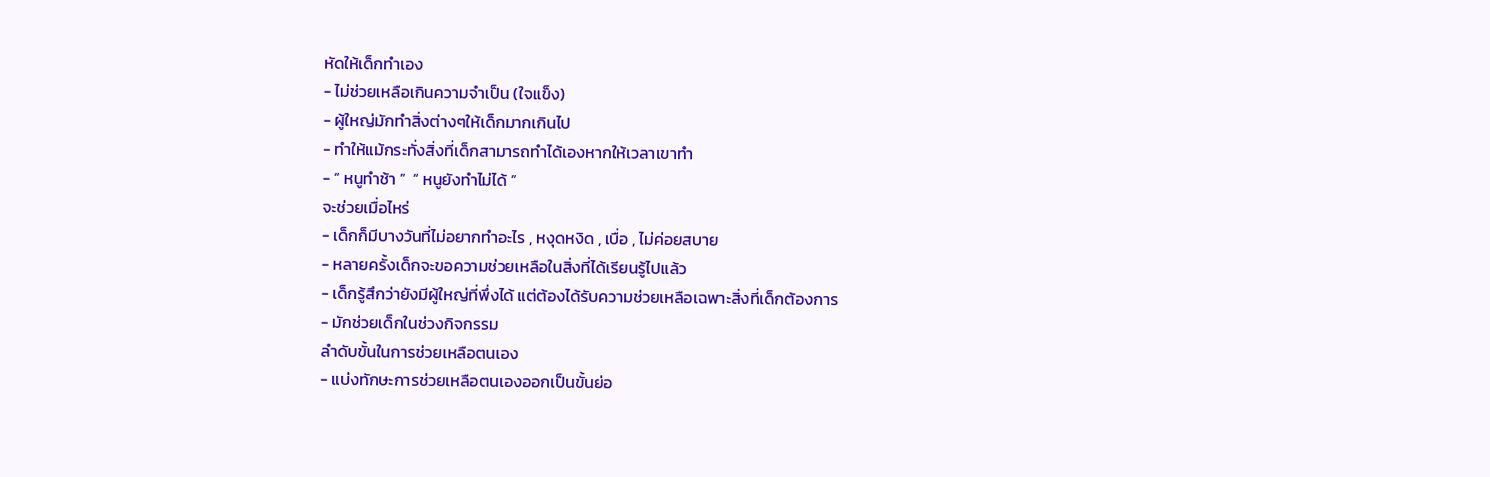หัดให้เด็กทำเอง
- ไม่ช่วยเหลือเกินความจำเป็น (ใจแข็ง)
- ผู้ใหญ่มักทำสิ่งต่างๆให้เด็กมากเกินไป
- ทำให้แม้กระทั่งสิ่งที่เด็กสามารถทำได้เองหากให้เวลาเขาทำ
- “ หนูทำช้า ”  “ หนูยังทำไม่ได้ ”
จะช่วยเมื่อไหร่
- เด็กก็มีบางวันที่ไม่อยากทำอะไร , หงุดหงิด , เบื่อ , ไม่ค่อยสบาย
- หลายครั้งเด็กจะขอความช่วยเหลือในสิ่งที่ได้เรียนรู้ไปแล้ว
- เด็กรู้สึกว่ายังมีผู้ใหญ่ที่พึ่งได้ แต่ต้องได้รับความช่วยเหลือเฉพาะสิ่งที่เด็กต้องการ
- มักช่วยเด็กในช่วงกิจกรรม
ลำดับขั้นในการช่วยเหลือตนเอง
- แบ่งทักษะการช่วยเหลือตนเองออกเป็นขั้นย่อ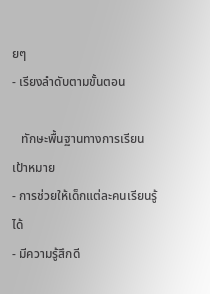ยๆ
- เรียงลำดับตามขั้นตอน

   ทักษะพื้นฐานทางการเรียน
เป้าหมาย
- การช่วยให้เด็กแต่ละคนเรียนรู้ได้
- มีความรู้สึกดี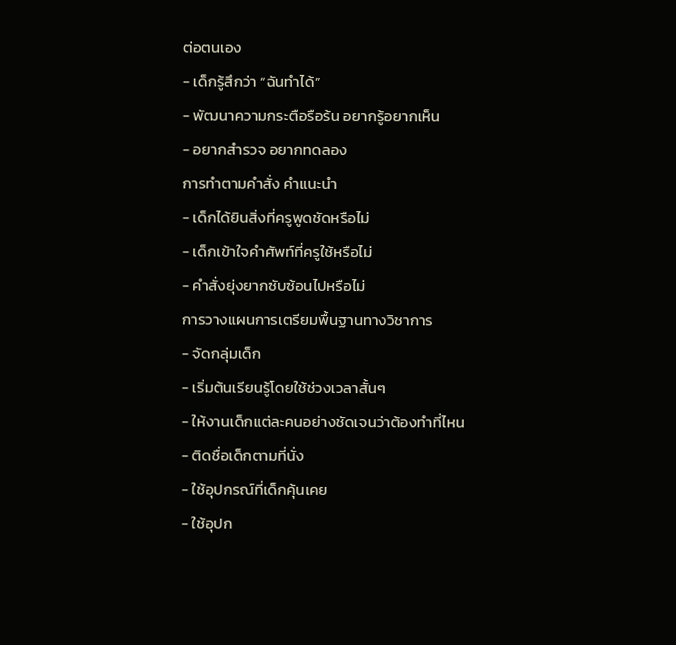ต่อตนเอง
- เด็กรู้สึกว่า “ฉันทำได้”
- พัฒนาความกระตือรือร้น อยากรู้อยากเห็น
- อยากสำรวจ อยากทดลอง
การทำตามคำสั่ง คำแนะนำ
- เด็กได้ยินสิ่งที่ครูพูดชัดหรือไม่
- เด็กเข้าใจคำศัพท์ที่ครูใช้หรือไม่
- คำสั่งยุ่งยากซับซ้อนไปหรือไม่
การวางแผนการเตรียมพื้นฐานทางวิชาการ
- จัดกลุ่มเด็ก
- เริ่มต้นเรียนรู้โดยใช้ช่วงเวลาสั้นๆ
- ให้งานเด็กแต่ละคนอย่างชัดเจนว่าต้องทำที่ไหน
- ติดชื่อเด็กตามที่นั่ง
- ใช้อุปกรณ์ที่เด็กคุ้นเคย
- ใช้อุปก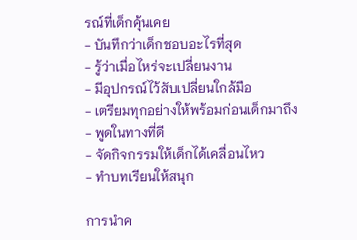รณ์ที่เด็กคุ้นเคย
- บันทึกว่าเด็กชอบอะไรที่สุด
- รู้ว่าเมื่อไหร่จะเปลี่ยนงาน
- มีอุปกรณ์ไว้สับเปลี่ยนใกล้มือ
- เตรียมทุกอย่างให้พร้อมก่อนเด็กมาถึง
- พูดในทางที่ดี
- จัดกิจกรรมให้เด็กได้เคลื่อนไหว
- ทำบทเรียนให้สนุก

การนำค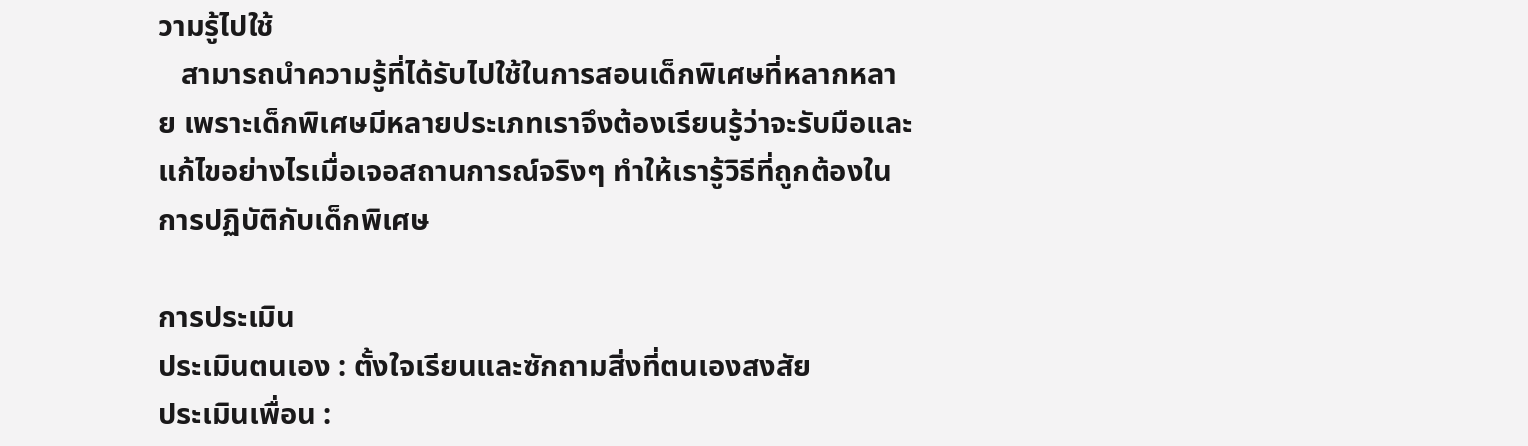วามรู้ไปใช้
   สามารถนำความรู้ที่ได้รับไปใช้ในการสอนเด็กพิเศษที่หลากหลาย เพราะเด็กพิเศษมีหลายประเภทเราจึงต้องเรียนรู้ว่าจะรับมือและแก้ไขอย่างไรเมื่อเจอสถานการณ์จริงๆ ทำให้เรารู้วิธีที่ถูกต้องในการปฏิบัติกับเด็กพิเศษ

การประเมิน
ประเมินตนเอง : ตั้งใจเรียนและซักถามสิ่งที่ตนเองสงสัย
ประเมินเพื่อน :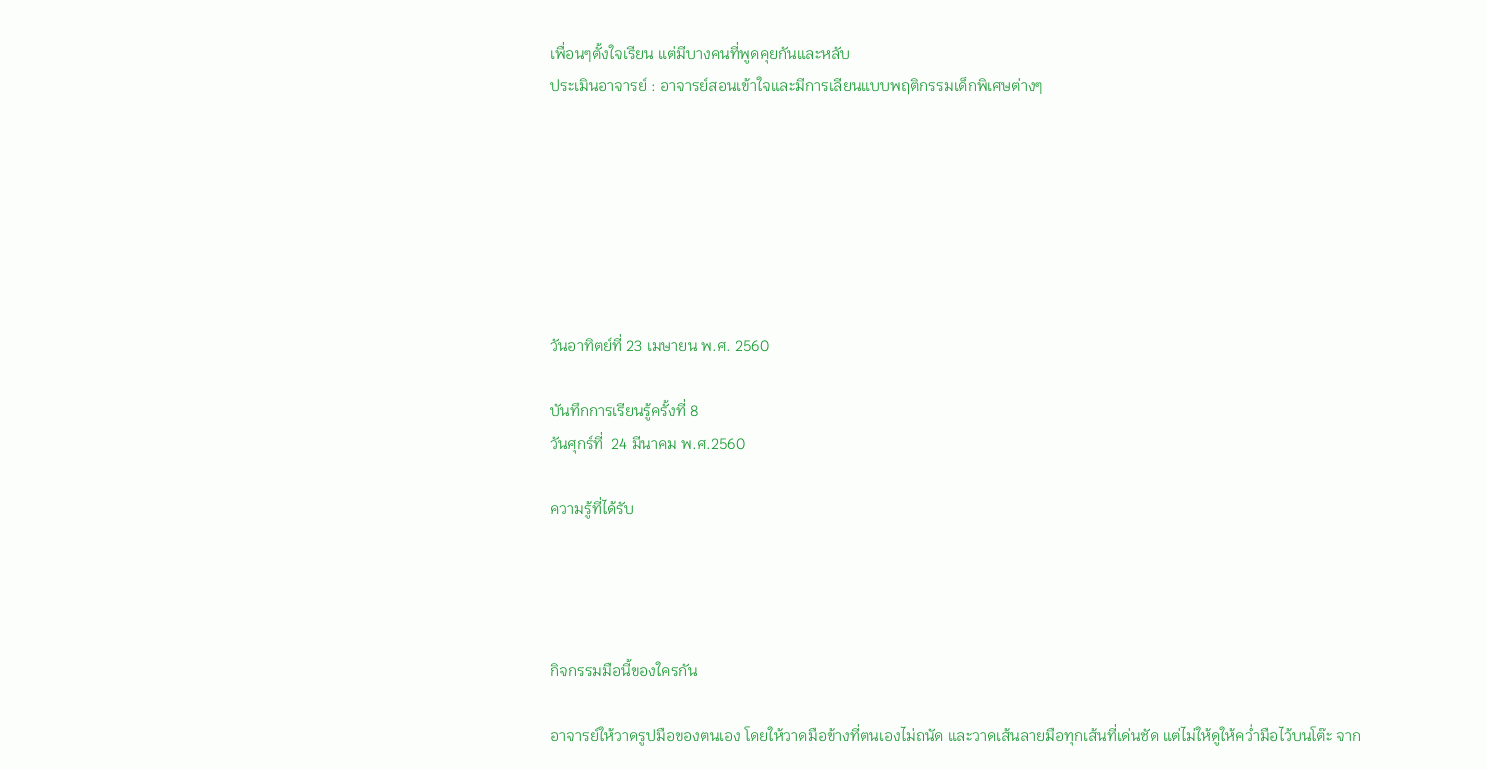เพื่อนๆตั้งใจเรียน แต่มีบางคนที่พูดคุยกันและหลับ
ประเมินอาจารย์ : อาจารย์สอนเข้าใจและมีการเลียนแบบพฤติกรรมเด็กพิเศษต่างๆ







วันอาทิตย์ที่ 23 เมษายน พ.ศ. 2560

บันทึกการเรียนรู้ครั้งที่ 8
วันศุกร์ที่  24 มีนาคม พ.ศ.2560

ความรู้ที่ได้รับ




กิจกรรมมือนี้ของใครกัน

อาจารย์ให้วาดรูปมือของตนเอง โดยให้วาดมือข้างที่ตนเองไม่ถนัด และวาดเส้นลายมือทุกเส้นที่เด่นชัด แต่ไม่ให้ดูให้คว่ำมือไว้บนโต๊ะ จาก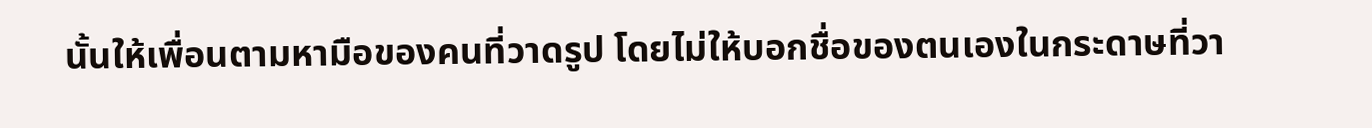นั้นให้เพื่อนตามหามือของคนที่วาดรูป โดยไม่ให้บอกชื่อของตนเองในกระดาษที่วา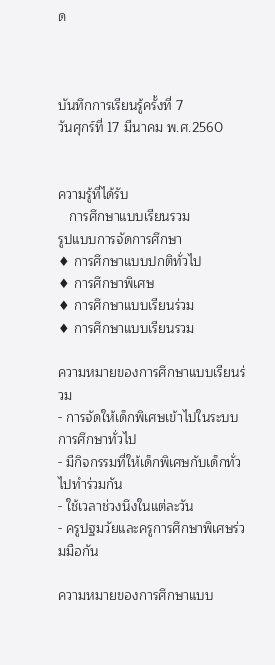ด



บันทึกการเรียนรู้ครั้งที่ 7
วันศุกร์ที่ 17 มีนาคม พ.ศ.2560


ความรู้ที่ได้รับ
   การศึกษาแบบเรียนรวม
รูปแบบการจัดการศึกษา
♦ การศึกษาแบบปกติทั่วไป
♦ การศึกษาพิเศษ
♦ การศึกษาแบบเรียนร่วม
♦ การศึกษาแบบเรียนรวม

ความหมายของการศึกษาแบบเรียนร่วม
- การจัดให้เด็กพิเศษเข้าไปในระบบการศึกษาทั่วไป
- มีกิจกรรมที่ให้เด็กพิเศษกับเด็กทั่วไปทำร่วมกัน
- ใช้เวลาช่วงนึงในแต่ละวัน
- ครูปฐมวัยและครูการศึกษาพิเศษร่วมมือกัน

ความหมายของการศึกษาแบบ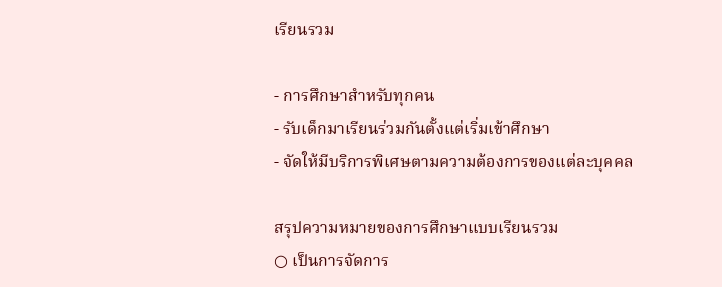เรียนรวม

- การศึกษาสำหรับทุกคน
- รับเด็กมาเรียนร่วมกันตั้งแต่เริ่มเข้าศึกษา
- จัดให้มีบริการพิเศษตามความต้องการของแต่ละบุคคล

สรุปความหมายของการศึกษาแบบเรียนรวม
○ เป็นการจัดการ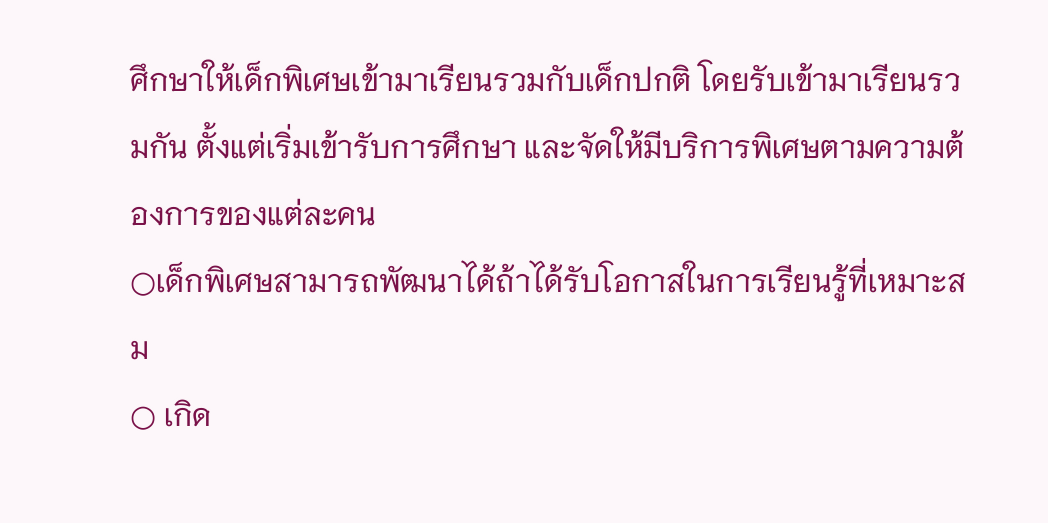ศึกษาให้เด็กพิเศษเข้ามาเรียนรวมกับเด็กปกติ โดยรับเข้ามาเรียนรวมกัน ตั้งแต่เริ่มเข้ารับการศึกษา และจัดให้มีบริการพิเศษตามความต้องการของแต่ละคน
○เด็กพิเศษสามารถพัฒนาได้ถ้าได้รับโอกาสในการเรียนรู้ที่เหมาะสม
○ เกิด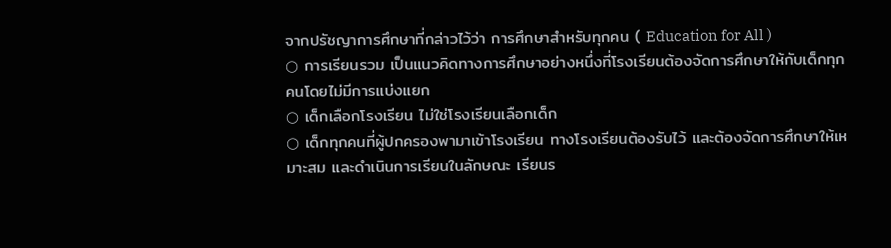จากปรัชญาการศึกษาที่กล่าวไว้ว่า การศึกษาสำหรับทุกคน ( Education for All )
○ การเรียนรวม เป็นแนวคิดทางการศึกษาอย่างหนึ่งที่โรงเรียนต้องจัดการศึกษาให้กับเด็กทุกคนโดยไม่มีการแบ่งแยก
○ เด็กเลือกโรงเรียน ไม่ใช่โรงเรียนเลือกเด็ก
○ เด็กทุกคนที่ผู้ปกครองพามาเข้าโรงเรียน ทางโรงเรียนต้องรับไว้ และต้องจัดการศึกษาให้เหมาะสม และดำเนินการเรียนในลักษณะ เรียนร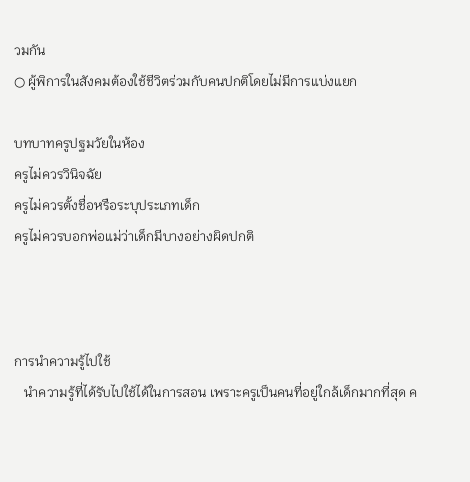วมกัน
○ ผู้พิการในสังคมต้องใช้ชีวิตร่วมกับคนปกติโดยไม่มีการแบ่งแยก

บทบาทครูปฐมวัยในห้อง
ครูไม่ควรวินิจฉัย
ครูไม่ควรตั้งชื่อหรือระบุประเภทเด็ก
ครูไม่ควรบอกพ่อแม่ว่าเด็กมีบางอย่างผิดปกติ



การนำความรู้ไปใช้
   นำความรู้ที่ได้รับไปใช้ได้ในการสอน เพราะครูเป็นคนที่อยู่ใกล้เด็กมากที่สุด ค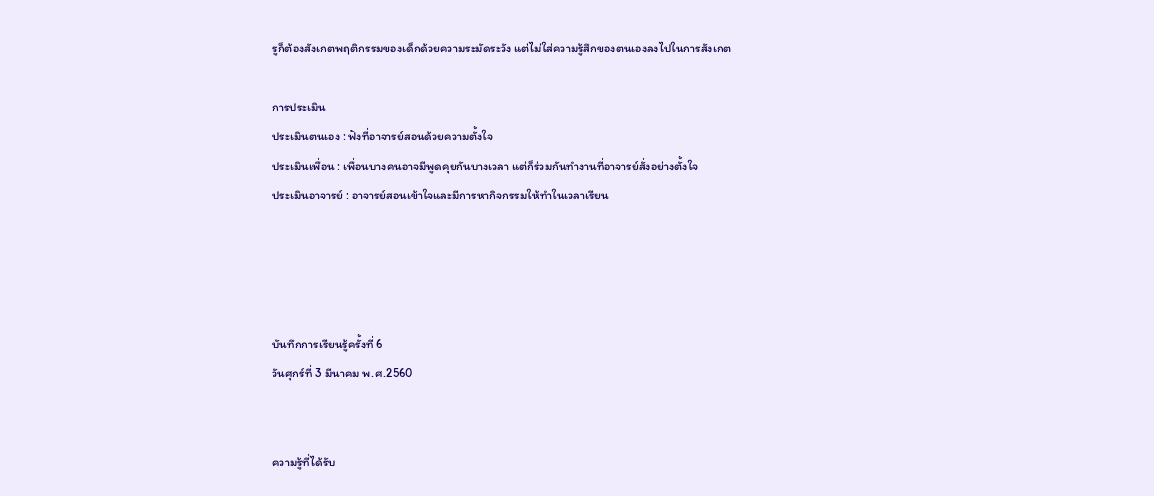รูก็ต้องสังเกตพฤติกรรมของเด็กด้วยความระมัดระวัง แต่ไม่ใส่ความรู้สึกของตนเองลงไปในการสังเกต

การประเมิน
ประเมินตนเอง : ฟังที่อาจารย์สอนด้วยความตั้งใจ
ประเมินเพื่อน : เพื่อนบางคนอาจมีพูดคุยกันบางเวลา แต่ก็ร่วมกันทำงานที่อาจารย์สั่งอย่างตั้งใจ
ประเมินอาจารย์ : อาจารย์สอนเข้าใจและมีการหากิจกรรมให้ทำในเวลาเรียน




บันทึกการเรียนรู้ครั้งที่ 6
วันศุกร์ที่ 3 มีนาคม พ.ศ.2560


ความรู้ที่ได้รับ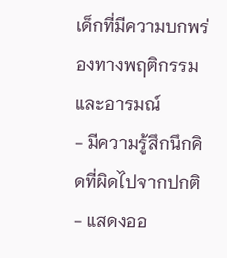เด็กที่มีความบกพร่องทางพฤติกรรมและอารมณ์
- มีความรู้สึกนึกคิดที่ผิดไปจากปกติ
- แสดงออ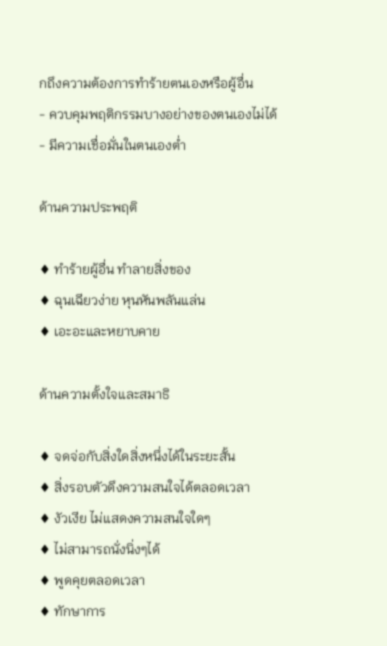กถึงความต้องการทำร้ายตนเองหรือผู้อื่น
- ควบคุมพฤติกรรมบางอย่างของตนเองไม่ได้
- มีความเชื่อมั่นในตนเองต่ำ

ด้านความประพฤติ

♦ ทำร้ายผู้อื่น ทำลายสิ่งของ
♦ ฉุนเฉียวง่าย หุนหันพลันแล่น
♦ เอะอะและหยาบคาย

ด้านความตั้งใจและสมาธิ

♦ จดจ่อกับสิ่งใดสิ่งหนึ่งได้ในระยะสั้น
♦ สิ่งรอบตัวดึงความสนใจได้ตลอดเวลา
♦ งัวเงีย ไม่แสดงความสนใจใดๆ
♦ ไม่สามารถนั่งนิ่งๆได้
♦ พูดคุยตลอดเวลา
♦ ทักษาการ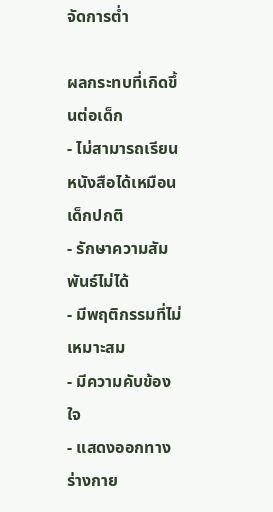จัดการต่ำ

ผลกระทบที่เกิดขึ้นต่อเด็ก
- ไม่สามารถเรียนหนังสือได้เหมือนเด็กปกติ
- รักษาความสัมพันธ์ไม่ได้
- มีพฤติกรรมที่ไม่เหมาะสม
- มีความคับข้องใจ
- แสดงออกทางร่างกาย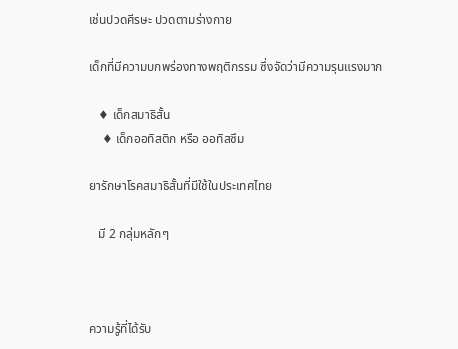เช่นปวดศีรษะ ปวดตามร่างกาย

เด็กที่มีความบกพร่องทางพฤติกรรม ซึ่งจัดว่ามีความรุนแรงมาก

   ♦ เด็กสมาธิสั้น
    ♦ เด็กออทิสติก หรือ ออทิสซึม

ยารักษาโรคสมาธิสั้นที่มีใช้ในประเทศไทย

   มี 2 กลุ่มหลักๆ



ความรู้ที่ได้รับ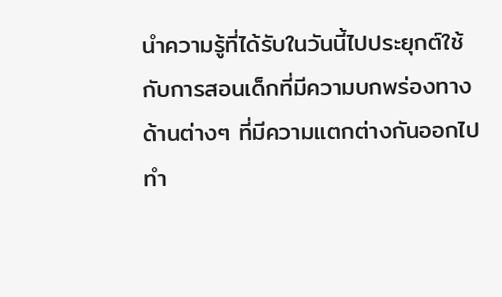นำความรู้ที่ได้รับในวันนี้ไปประยุกต์ใช้กับการสอนเด็กที่มีความบกพร่องทางด้านต่างๆ ที่มีความแตกต่างกันออกไป ทำ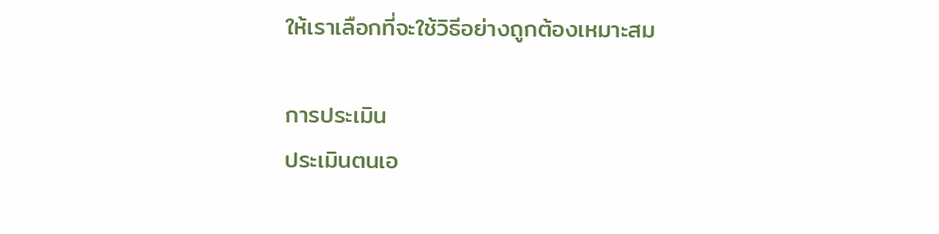ให้เราเลือกที่จะใช้วิธีอย่างถูกต้องเหมาะสม

การประเมิน
ประเมินตนเอ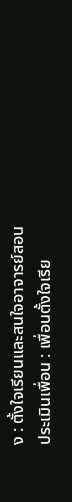ง : ตั้งใจเรียนและสนใจอาจารย์สอน
ประเมินเพื่อน : เพื่อนตั้งใจเรีย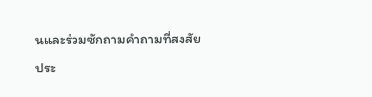นและร่วมซักถามคำถามที่สงสัย
ประ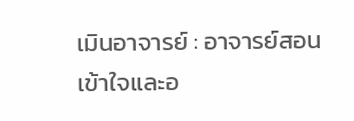เมินอาจารย์ : อาจารย์สอนเข้าใจและอ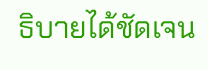ธิบายได้ชัดเจน